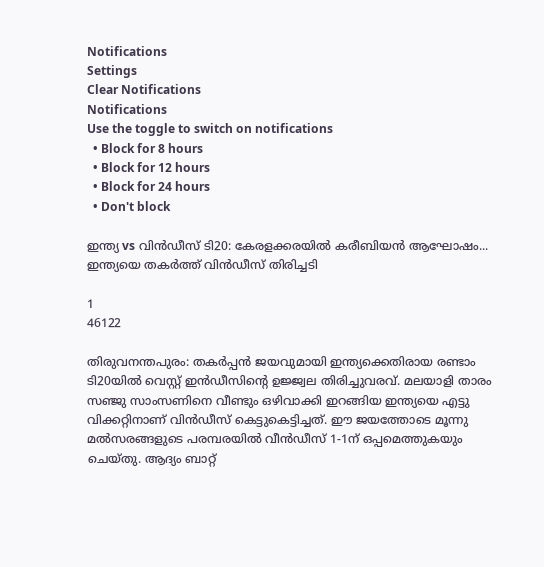Notifications
Settings
Clear Notifications
Notifications
Use the toggle to switch on notifications
  • Block for 8 hours
  • Block for 12 hours
  • Block for 24 hours
  • Don't block

ഇന്ത്യ vs വിന്‍ഡീസ് ടി20: കേരളക്കരയില്‍ കരീബിയന്‍ ആഘോഷം... ഇന്ത്യയെ തകര്‍ത്ത് വിന്‍ഡീസ് തിരിച്ചടി

1
46122

തിരുവനന്തപുരം: തകര്‍പ്പന്‍ ജയവുമായി ഇന്ത്യക്കെതിരായ രണ്ടാം ടി20യില്‍ വെസ്റ്റ് ഇന്‍ഡീസിന്റെ ഉജ്ജ്വല തിരിച്ചുവരവ്. മലയാളി താരം സഞ്ജു സാംസണിനെ വീണ്ടും ഒഴിവാക്കി ഇറങ്ങിയ ഇന്ത്യയെ എട്ടു വിക്കറ്റിനാണ് വിന്‍ഡീസ് കെട്ടുകെട്ടിച്ചത്. ഈ ജയത്തോടെ മൂന്നു മല്‍സരങ്ങളുടെ പരമ്പരയില്‍ വീന്‍ഡീസ് 1-1ന് ഒപ്പമെത്തുകയും ചെയ്തു. ആദ്യം ബാറ്റ്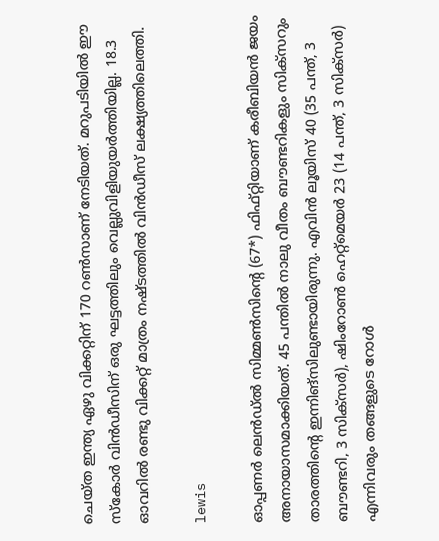ചെയ്ത ഇന്ത്യ ഏഴു വിക്കറ്റിന് 170 റണ്‍സാണ് നേടിയത്. മറുപടിയില്‍ ഈ സ്‌കോര്‍ വിന്‍ഡീസിന് ഒരു ഘട്ടത്തിലും വെല്ലുവിളിയുയര്‍ത്തിയില്ല. 18.3 ഓവറില്‍ രണ്ടു വിക്കറ്റ് മാത്രം നഷ്ടത്തില്‍ വിന്‍ഡീസ് ലക്ഷ്യത്തിലെത്തി.

lewis

ഓപ്പണര്‍ ലെന്‍ഡ്ല്‍ സിമ്മണ്‍സിന്റെ (67*) ഫിഫ്റ്റിയാണ് കരീബിയന്‍ ജയം അനായാസമാക്കിയത്. 45 പന്തില്‍ നാലു വീതം ബൗണ്ടറികളും സിക്‌സറും താരത്തിന്റെ ഇന്നിങ്‌സിലുണ്ടായിരുന്നു. എവിന്‍ ലൂയിസ് 40 (35 പന്ത്, 3 ബൗണ്ടറി, 3 സിക്‌സര്‍), ഷിംറോണ്‍ ഹെറ്റ്‌മെയര്‍ 23 (14 പന്ത്, 3 സിക്‌സര്‍) എന്നിവരും തങ്ങളുടെ റോള്‍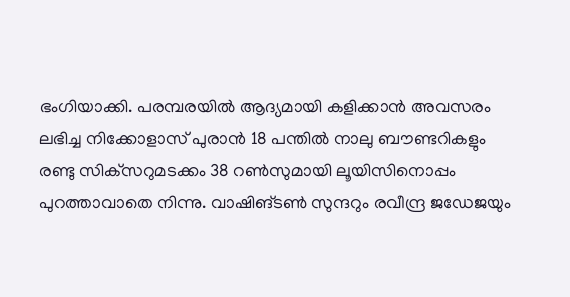ഭംഗിയാക്കി. പരമ്പരയില്‍ ആദ്യമായി കളിക്കാന്‍ അവസരം ലഭിച്ച നിക്കോളാസ് പുരാന്‍ 18 പന്തില്‍ നാലു ബൗണ്ടറികളും രണ്ടു സിക്‌സറുമടക്കം 38 റണ്‍സുമായി ലൂയിസിനൊപ്പം പുറത്താവാതെ നിന്നു. വാഷിങ്ടണ്‍ സുന്ദറും രവീന്ദ്ര ജഡേജയും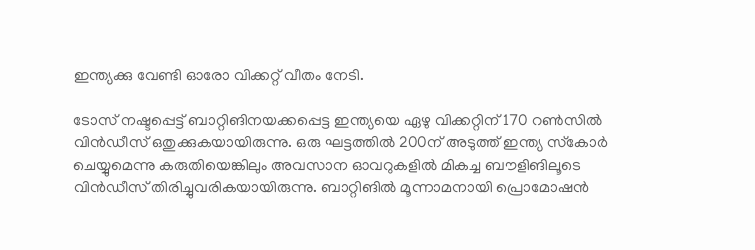ഇന്ത്യക്കു വേണ്ടി ഓരോ വിക്കറ്റ് വീതം നേടി.

ടോസ് നഷ്ടപ്പെട്ട് ബാറ്റിങിനയക്കപ്പെട്ട ഇന്ത്യയെ ഏഴു വിക്കറ്റിന് 170 റണ്‍സില്‍ വിന്‍ഡീസ് ഒതുക്കുകയായിരുന്നു. ഒരു ഘട്ടത്തില്‍ 200ന് അടുത്ത് ഇന്ത്യ സ്‌കോര്‍ ചെയ്യുമെന്നു കരുതിയെങ്കിലും അവസാന ഓവറുകളില്‍ മികച്ച ബൗളിങിലൂടെ വിന്‍ഡീസ് തിരിച്ചുവരികയായിരുന്നു. ബാറ്റിങില്‍ മൂന്നാമനായി പ്രൊമോഷന്‍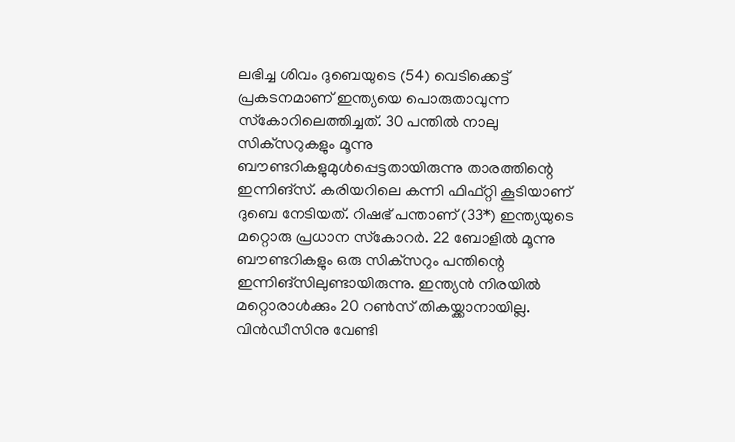ലഭിച്ച ശിവം ദുബെയുടെ (54) വെടിക്കെട്ട് പ്രകടനമാണ് ഇന്ത്യയെ പൊരുതാവുന്ന സ്‌കോറിലെത്തിച്ചത്. 30 പന്തില്‍ നാലു സിക്‌സറുകളും മൂന്നു ബൗണ്ടറികളുമുള്‍പ്പെട്ടതായിരുന്നു താരത്തിന്റെ ഇന്നിങ്‌സ്. കരിയറിലെ കന്നി ഫിഫ്റ്റി കൂടിയാണ് ദുബെ നേടിയത്. റിഷഭ് പന്താണ് (33*) ഇന്ത്യയുടെ മറ്റൊരു പ്രധാന സ്‌കോറര്‍. 22 ബോളില്‍ മൂന്നു ബൗണ്ടറികളും ഒരു സിക്‌സറും പന്തിന്റെ ഇന്നിങ്‌സിലുണ്ടായിരുന്നു. ഇന്ത്യന്‍ നിരയില്‍ മറ്റൊരാള്‍ക്കും 20 റണ്‍സ് തികയ്ക്കാനായില്ല. വിന്‍ഡീസിനു വേണ്ടി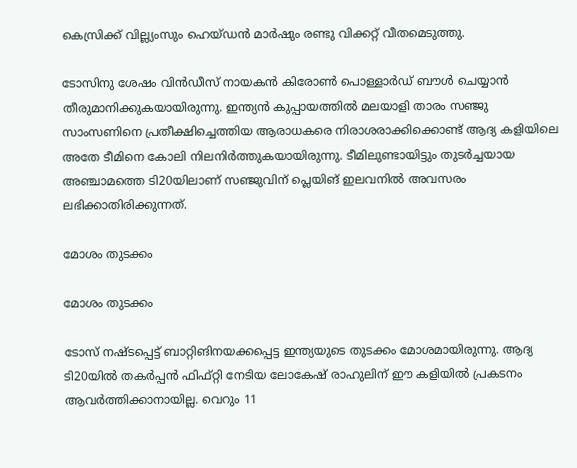കെസ്രിക്ക് വില്ല്യംസും ഹെയ്ഡന്‍ മാര്‍ഷും രണ്ടു വിക്കറ്റ് വീതമെടുത്തു.

ടോസിനു ശേഷം വിന്‍ഡീസ് നായകന്‍ കിരോണ്‍ പൊള്ളാര്‍ഡ് ബൗള്‍ ചെയ്യാന്‍ തീരുമാനിക്കുകയായിരുന്നു. ഇന്ത്യന്‍ കുപ്പായത്തില്‍ മലയാളി താരം സഞ്ജു സാംസണിനെ പ്രതീക്ഷിച്ചെത്തിയ ആരാധകരെ നിരാശരാക്കിക്കൊണ്ട് ആദ്യ കളിയിലെ അതേ ടീമിനെ കോലി നിലനിര്‍ത്തുകയായിരുന്നു. ടീമിലുണ്ടായിട്ടും തുടര്‍ച്ചയായ അഞ്ചാമത്തെ ടി20യിലാണ് സഞ്ജുവിന് പ്ലെയിങ് ഇലവനില്‍ അവസരം ലഭിക്കാതിരിക്കുന്നത്.

മോശം തുടക്കം

മോശം തുടക്കം

ടോസ് നഷ്ടപ്പെട്ട് ബാറ്റിങിനയക്കപ്പെട്ട ഇന്ത്യയുടെ തുടക്കം മോശമായിരുന്നു. ആദ്യ ടി20യില്‍ തകര്‍പ്പന്‍ ഫിഫ്റ്റി നേടിയ ലോകേഷ് രാഹുലിന് ഈ കളിയില്‍ പ്രകടനം ആവര്‍ത്തിക്കാനായില്ല. വെറും 11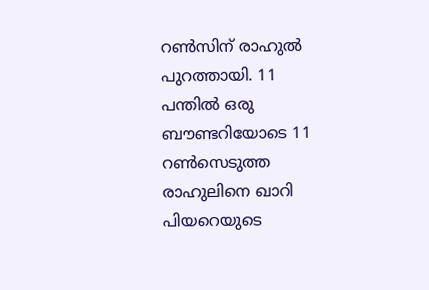റണ്‍സിന് രാഹുല്‍ പുറത്തായി. 11 പന്തില്‍ ഒരു ബൗണ്ടറിയോടെ 11 റണ്‍സെടുത്ത രാഹുലിനെ ഖാറി പിയറെയുടെ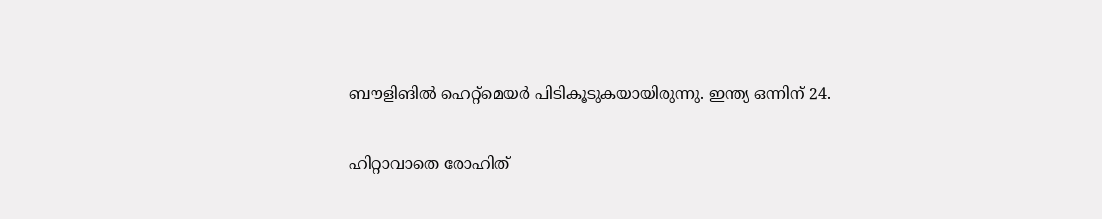ബൗളിങില്‍ ഹെറ്റ്‌മെയര്‍ പിടികൂടുകയായിരുന്നു. ഇന്ത്യ ഒന്നിന് 24.

ഹിറ്റാവാതെ രോഹിത്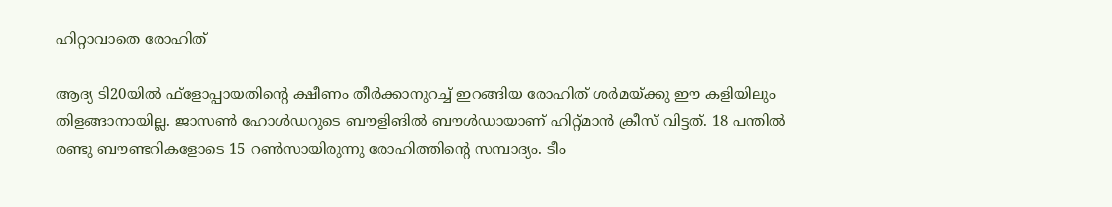ഹിറ്റാവാതെ രോഹിത്

ആദ്യ ടി20യില്‍ ഫ്‌ളോപ്പായതിന്റെ ക്ഷീണം തീര്‍ക്കാനുറച്ച് ഇറങ്ങിയ രോഹിത് ശര്‍മയ്ക്കു ഈ കളിയിലും തിളങ്ങാനായില്ല. ജാസണ്‍ ഹോള്‍ഡറുടെ ബൗളിങില്‍ ബൗള്‍ഡായാണ് ഹിറ്റ്മാന്‍ ക്രീസ് വിട്ടത്. 18 പന്തില്‍ രണ്ടു ബൗണ്ടറികളോടെ 15 റണ്‍സായിരുന്നു രോഹിത്തിന്റെ സമ്പാദ്യം. ടീം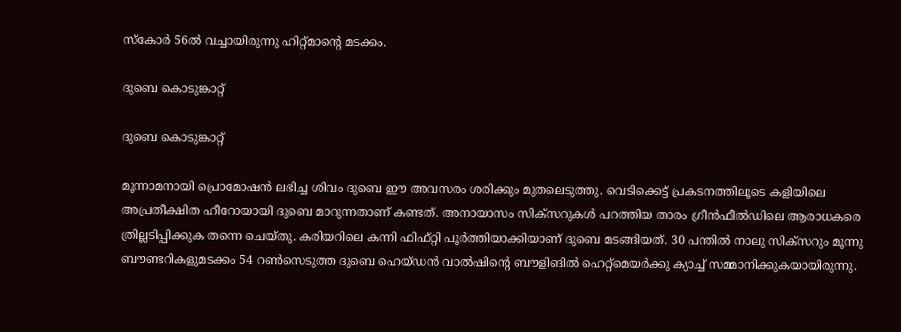സ്‌കോര്‍ 56ല്‍ വച്ചായിരുന്നു ഹിറ്റ്മാന്റെ മടക്കം.

ദുബെ കൊടുങ്കാറ്റ്

ദുബെ കൊടുങ്കാറ്റ്

മൂന്നാമനായി പ്രൊമോഷന്‍ ലഭിച്ച ശിവം ദുബെ ഈ അവസരം ശരിക്കും മുതലെടുത്തു. വെടിക്കെട്ട് പ്രകടനത്തിലൂടെ കളിയിലെ അപ്രതീക്ഷിത ഹീറോയായി ദുബെ മാറുന്നതാണ് കണ്ടത്. അനായാസം സിക്‌സറുകള്‍ പറത്തിയ താരം ഗ്രീന്‍ഫീല്‍ഡിലെ ആരാധകരെ ത്രില്ലടിപ്പിക്കുക തന്നെ ചെയ്തു. കരിയറിലെ കന്നി ഫിഫ്റ്റി പൂര്‍ത്തിയാക്കിയാണ് ദുബെ മടങ്ങിയത്. 30 പന്തില്‍ നാലു സിക്‌സറും മൂന്നു ബൗണ്ടറികളുമടക്കം 54 റണ്‍സെടുത്ത ദുബെ ഹെയ്ഡന്‍ വാല്‍ഷിന്റെ ബൗളിങില്‍ ഹെറ്റ്‌മെയര്‍ക്കു ക്യാച്ച് സമ്മാനിക്കുകയായിരുന്നു.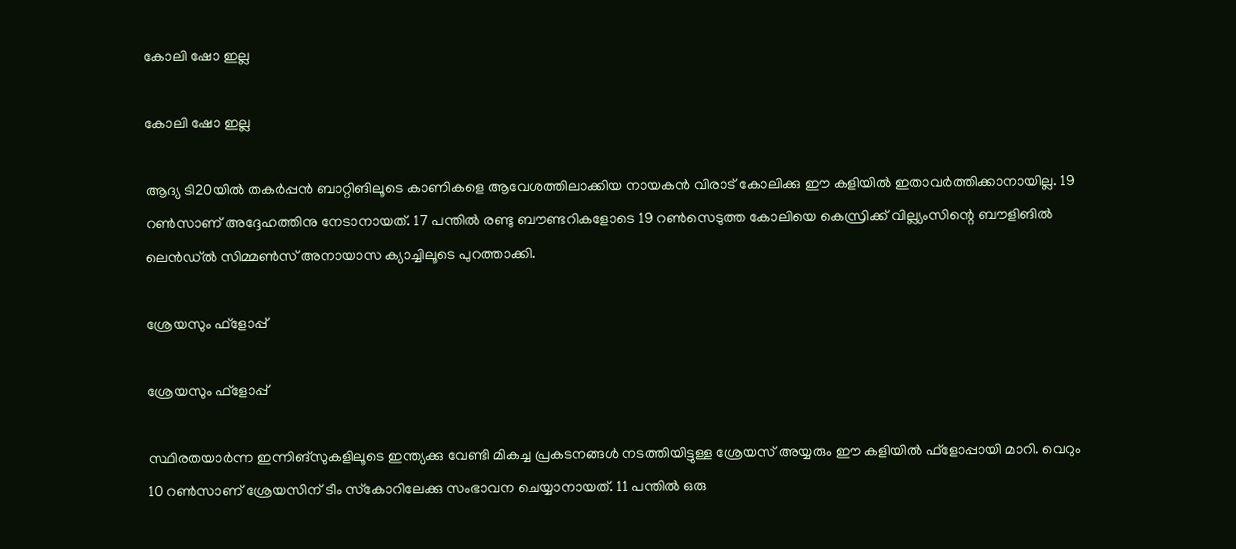കോലി ഷോ ഇല്ല

കോലി ഷോ ഇല്ല

ആദ്യ ടി20യില്‍ തകര്‍പ്പന്‍ ബാറ്റിങിലൂടെ കാണികളെ ആവേശത്തിലാക്കിയ നായകന്‍ വിരാട് കോലിക്കു ഈ കളിയില്‍ ഇതാവര്‍ത്തിക്കാനായില്ല. 19 റണ്‍സാണ് അദ്ദേഹത്തിനു നേടാനായത്. 17 പന്തില്‍ രണ്ടു ബൗണ്ടറികളോടെ 19 റണ്‍സെടുത്ത കോലിയെ കെസ്രിക്ക് വില്ല്യംസിന്റെ ബൗളിങില്‍ ലെന്‍ഡ്ല്‍ സിമ്മണ്‍സ് അനായാസ ക്യാച്ചിലൂടെ പുറത്താക്കി.

ശ്രേയസും ഫ്‌ളോപ്പ്

ശ്രേയസും ഫ്‌ളോപ്പ്

സ്ഥിരതയാര്‍ന്ന ഇന്നിങ്‌സുകളിലൂടെ ഇന്ത്യക്കു വേണ്ടി മികച്ച പ്രകടനങ്ങള്‍ നടത്തിയിട്ടുള്ള ശ്രേയസ് അയ്യരും ഈ കളിയില്‍ ഫ്‌ളോപ്പായി മാറി. വെറും 10 റണ്‍സാണ് ശ്രേയസിന് ടീം സ്‌കോറിലേക്കു സംഭാവന ചെയ്യാനായത്. 11 പന്തില്‍ ഒരു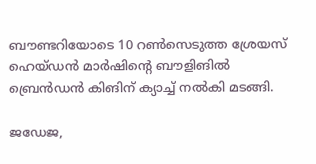ബൗണ്ടറിയോടെ 10 റണ്‍സെടുത്ത ശ്രേയസ് ഹെയ്ഡന്‍ മാര്‍ഷിന്റെ ബൗളിങില്‍ ബ്രെന്‍ഡന്‍ കിങിന് ക്യാച്ച് നല്‍കി മടങ്ങി.

ജഡേജ,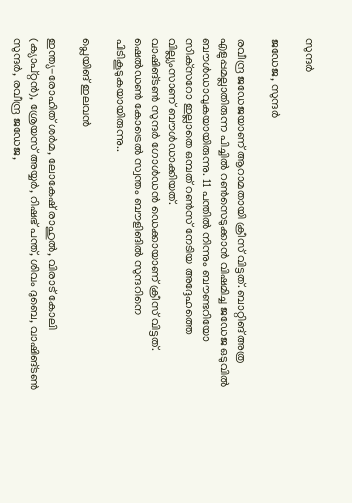സുന്ദര്‍

ജഡേജ, സുന്ദര്‍

രവീന്ദ്ര ജഡേജയാണ് ആറാമതായി ക്രീസ് വിട്ടത്. ബാറ്റിങ് അത്ര എളുപ്പമല്ലാതിരുന്ന പിച്ചില്‍ റണ്‍സെടുക്കാന്‍ വിഷമിച്ച ജഡേജ ഒടുവില്‍ ബൗള്‍ഡാവുകയായിരുന്നു. 11 പന്തില്‍ നിന്നും ബൗണ്ടറിയോ സിക്‌സറോ ഇല്ലാതെ ഒമ്പത് റണ്‍സ് നേടിയ അദ്ദേഹത്തെ വില്ല്യംസാണ് ബൗള്‍ഡാക്കിയത്.
വാഷിങ്ടണ്‍ സുന്ദര്‍ ഗോള്‍ഡന്‍ ഡെക്കായാണ് ക്രീസ് വിട്ടത്. ഷെല്‍ഡണ്‍ കോട്രെല്‍ സ്വന്തം ബൗളിങില്‍ സുന്ദറിനെ പിടികൂടുകയായിരുന്നു..

പ്ലെയിങ് ഇലവന്‍

ഇന്ത്യ-രോഹിത് ശര്‍മ, ലോകേഷ് രാഹുല്‍, വിരാട് കോലി (ക്യാപ്റ്റന്‍), ശ്രേയസ് അയ്യര്‍, റിഷഭ് പന്ത്, ശിവം ദുബെ, വാഷിങ്ടണ്‍ സുന്ദര്‍, രവീന്ദ്ര ജഡേജ,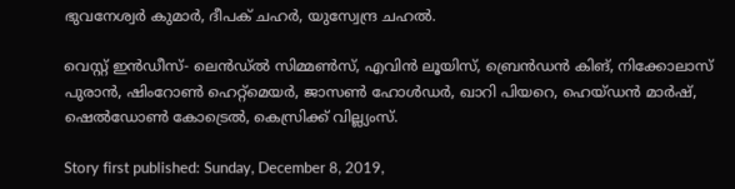ഭുവനേശ്വര്‍ കുമാര്‍, ദീപക് ചഹര്‍, യുസ്വേന്ദ്ര ചഹല്‍.

വെസ്റ്റ് ഇന്‍ഡീസ്- ലെന്‍ഡ്ല്‍ സിമ്മണ്‍സ്, എവിന്‍ ലൂയിസ്, ബ്രെന്‍ഡന്‍ കിങ്, നിക്കോലാസ് പുരാന്‍, ഷിംറോണ്‍ ഹെറ്റ്‌മെയര്‍, ജാസണ്‍ ഹോള്‍ഡര്‍, ഖാറി പിയറെ, ഹെയ്ഡന്‍ മാര്‍ഷ്, ഷെല്‍ഡോണ്‍ കോട്രെല്‍, കെസ്രിക്ക് വില്ല്യംസ്.

Story first published: Sunday, December 8, 2019,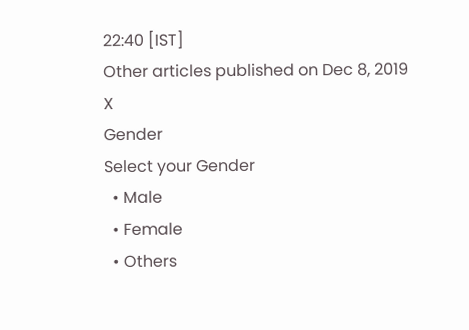22:40 [IST]
Other articles published on Dec 8, 2019
X
Gender
Select your Gender
  • Male
  • Female
  • Others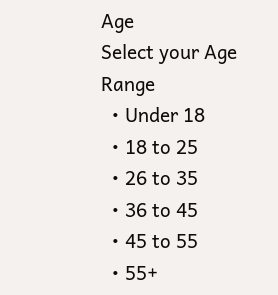Age
Select your Age Range
  • Under 18
  • 18 to 25
  • 26 to 35
  • 36 to 45
  • 45 to 55
  • 55+